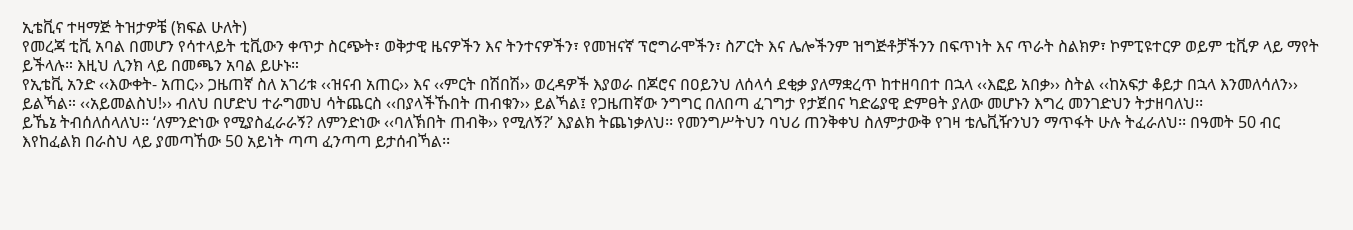ኢቴቪና ተዛማጅ ትዝታዎቼ (ክፍል ሁለት)
የመረጃ ቲቪ አባል በመሆን የሳተላይት ቲቪውን ቀጥታ ስርጭት፣ ወቅታዊ ዜናዎችን እና ትንተናዎችን፣ የመዝናኛ ፕሮግራሞችን፣ ስፖርት እና ሌሎችንም ዝግጅቶቻችንን በፍጥነት እና ጥራት ስልክዎ፣ ኮምፒዩተርዎ ወይም ቲቪዎ ላይ ማየት ይችላሉ። እዚህ ሊንክ ላይ በመጫን አባል ይሁኑ።
የኢቴቪ አንድ ‹‹እውቀት- አጠር›› ጋዜጠኛ ስለ አገሪቱ ‹‹ዝናብ አጠር›› እና ‹‹ምርት በሽበሽ›› ወረዳዎች እያወራ በጆሮና በዐይንህ ለሰላሳ ደቂቃ ያለማቋረጥ ከተዘባበተ በኋላ ‹‹እፎይ አበቃ›› ስትል ‹‹ከአፍታ ቆይታ በኋላ እንመለሳለን›› ይልኻል። ‹‹አይመልስህ!›› ብለህ በሆድህ ተራግመህ ሳትጨርስ ‹‹በያላችኹበት ጠብቁን›› ይልኻል፤ የጋዜጠኛው ንግግር በለበጣ ፈገግታ የታጀበና ካድሬያዊ ድምፀት ያለው መሆኑን እግረ መንገድህን ትታዘባለህ፡፡
ይኼኔ ትብሰለሰላለህ፡፡ ‘ለምንድነው የሚያስፈራራኝ? ለምንድነው ‹‹ባለኽበት ጠብቅ›› የሚለኝ?’ እያልክ ትጨነቃለህ፡፡ የመንግሥትህን ባህሪ ጠንቅቀህ ስለምታውቅ የገዛ ቴሌቪዥንህን ማጥፋት ሁሉ ትፈራለህ፡፡ በዓመት 50 ብር እየከፈልክ በራስህ ላይ ያመጣኸው 50 አይነት ጣጣ ፈንጣጣ ይታሰብኻል፡፡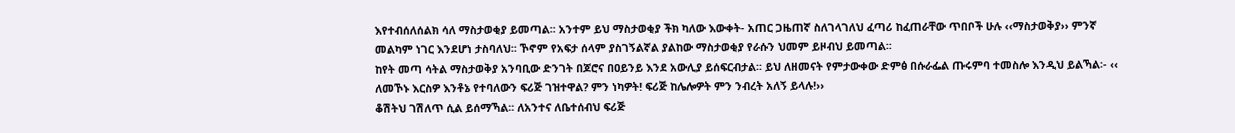እየተብሰለሰልክ ሳለ ማስታወቂያ ይመጣል፡፡ አንተም ይህ ማስታወቂያ ችክ ካለው እውቀት- አጠር ጋዜጠኛ ስለገላገለህ ፈጣሪ ከፈጠራቸው ጥበቦች ሁሉ ‹‹ማስታወቅያ›› ምንኛ መልካም ነገር እንደሆነ ታስባለህ፡፡ ኾኖም የአፍታ ሰላም ያስገኝልኛል ያልከው ማስታወቂያ የራሱን ህመም ይዞብህ ይመጣል፡፡
ከየት መጣ ሳትል ማስታወቅያ አንባቢው ድንገት በጆሮና በዐይንይ እንደ አውሊያ ይሰፍርብታል፡፡ ይህ ለዘመናት የምታውቀው ድምፅ በሱራፌል ጡሩምባ ተመስሎ እንዲህ ይልኻል፡- ‹‹ ለመኾኑ እርስዎ እንቶኔ የተባለውን ፍሪጅ ገዝተዋል? ምን ነካዎት! ፍሪጅ ከሌሎዎት ምን ንብረት አለኝ ይላሉ!››
ቆሽትህ ገሽለጥ ሲል ይሰማኻል፡፡ ለአንተና ለቤተሰብህ ፍሪጅ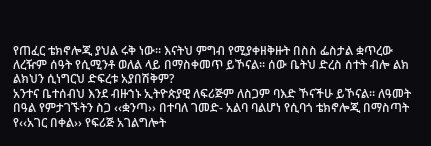የጠፈር ቴክኖሎጂ ያህል ሩቅ ነው፡፡ እናትህ ምግብ የሚያቀዘቅዙት በስስ ፌስታል ቋጥረው ለረዥም ሰዓት የሲሚንቶ ወለል ላይ በማስቀመጥ ይኾናል፡፡ ሰው ቤትህ ድረስ ሰተት ብሎ ልክ ልክህን ሲነግርህ ድፍረቱ አያበሽቅም?
አንተና ቤተሰብህ እንደ ብዙኀኑ ኢትዮጵያዊ ለፍሪጅም ለስጋም ባእድ ኾናችሁ ይኾናል፡፡ ለዓመት በዓል የምታገኙትን ስጋ ‹‹ቋንጣ›› በተባለ ገመድ- አልባ ባልሆነ የሲባጎ ቴክኖሎጂ በማስጣት የ‹‹አገር በቀል›› የፍሪጅ አገልግሎት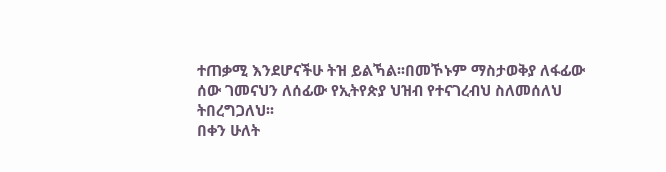ተጠቃሚ እንደሆናችሁ ትዝ ይልኻል፡፡በመኾኑም ማስታወቅያ ለፋፊው ሰው ገመናህን ለሰፊው የኢትየጵያ ህዝብ የተናገረብህ ስለመሰለህ ትበረግጋለህ፡፡
በቀን ሁለት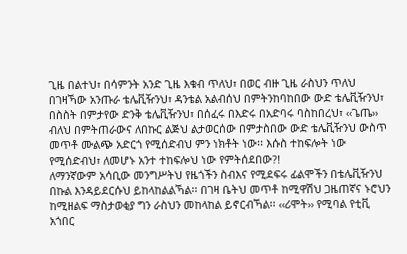ጊዜ በልተህ፣ በሳምንት አንድ ጊዜ እቁብ ጥለህ፣ በወር ብዙ ጊዜ ራስህን ጥለህ በገዛኻው አንጡራ ቴሌቪዥንህ፣ ዳንቴል አልብሰህ በምትንከባከበው ውድ ቴሌቪዥንህ፣ በስስት በምታየው ድንቅ ቴሌቪዥንህ፣ በሰፈሩ በእድሩ በአድባሩ ባስከበረህ፣ ‹‹ጌጤ›› ብለህ በምትጠራውና ለበኩር ልጅህ ልታወርሰው በምታስበው ውድ ቴሌቪዥንህ ውስጥ መጥቶ ሙልጭ አድርጎ የሚሰድብህ ምን ነክቶት ነው፡፡ እሱስ ተከፍሎት ነው የሚሰድብህ፣ ለመሆኑ አንተ ተከፍሎህ ነው የምትሰደበው?!
ለማንኛውም አሳቢው መንግሥትህ የዜጎችን ስብእና የሚደፍሩ ፊልሞችን በቴሌቪዥንህ በኩል እንዳይደርሱህ ይከላከልልኻል፡፡ በገዛ ቤትህ መጥቶ ከሚዋሽህ ጋዜጠኛና ኑሮህን ከሚዘልፍ ማስታወቂያ ግን ራስህን መከላከል ይኖርብኻል፡፡ ‹‹ሪሞት›› የሚባል የቲቪ አጎበር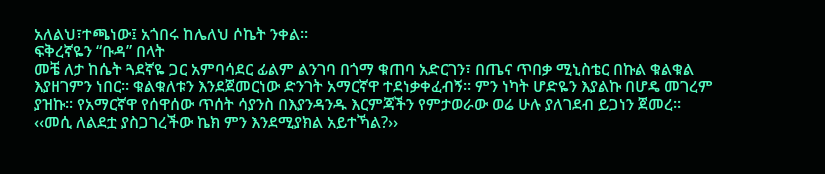አለልህ፣ተጫነው፤ አጎበሩ ከሌለህ ሶኬት ንቀል፡፡
ፍቅረኛዬን “ቡዳ” በላት
መቼ ለታ ከሴት ጓደኛዬ ጋር አምባሳደር ፊልም ልንገባ በጎማ ቁጠባ አድርገን፣ በጤና ጥበቃ ሚኒስቴር በኩል ቁልቁል እያዘገምን ነበር፡፡ ቁልቁለቱን እንደጀመርነው ድንገት አማርኛዋ ተደነቃቀፈብኝ፡፡ ምን ነካት ሆድዬን እያልኩ በሆዴ መገረም ያዝኩ፡፡ የአማርኛዋ የሰዋሰው ጥሰት ሳያንስ በእያንዳንዱ እርምጃችን የምታወራው ወሬ ሁሉ ያለገደብ ይጋነን ጀመረ፡፡
‹‹መሲ ለልደቷ ያስጋገረችው ኬክ ምን እንደሚያክል አይተኻል?››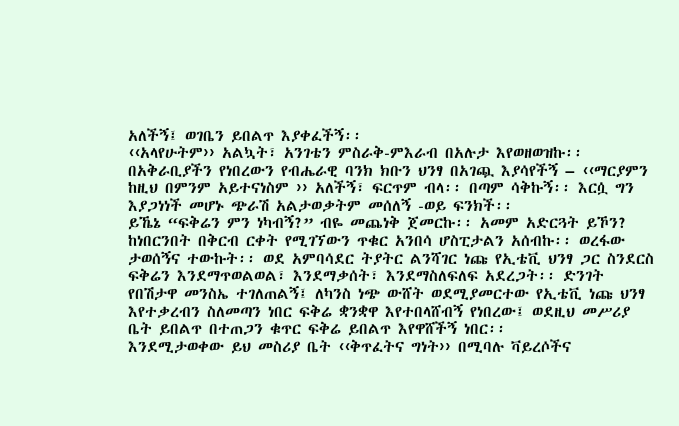አለችኝ፤ ወገቤን ይበልጥ እያቀፈችኝ፡፡
‹‹አላየሁትም›› አልኳት፣ አንገቴን ምስራቅ-ምእራብ በአሉታ እየወዘወዝኩ፡፡
በአቅራቢያችን የነበረውን የብሔራዊ ባንክ ክቡን ህንፃ በአገጯ እያሳየችኝ – ‹‹ማርያምን ከዚህ በምንም አይተናነስም ›› አለችኝ፣ ፍርጥም ብላ፡፡ በጣም ሳቅኩኝ፡፡ እርሷ ግን እያጋነነች መሆኑ ጭራሽ አልታወቃትም መሰለኝ -ወይ ፍንክች፡፡
ይኼኔ “ፍቅሬን ምን ነካብኝ?” ብዬ መጨነቅ ጀመርኩ፡፡ አመም አድርጓት ይኾን? ከነበርንበት በቅርብ ርቀት የሚገኘውን ጥቁር አንበሳ ሆስፒታልን አሰብኩ፡፡ ወረፋው ታወሰኝና ተውኩት፡፡ ወደ አምባሳደር ትያትር ልንሻገር ነጩ የኢቴቪ ህንፃ ጋር ስንደርስ ፍቅሬን እንደማጥወልወል፣ እንደማቃሰት፣ እንደማስለፍለፍ አደረጋት፡፡ ድንገት የበሽታዋ መንስኤ ተገለጠልኝ፤ ለካንስ ነጭ ውሸት ወደሚያመርተው የኢቴቪ ነጩ ህንፃ እየተቃረብን ስለመጣን ነበር ፍቅሬ ቋንቋዋ እየተበላሸብኝ የነበረው፤ ወደዚህ መሥሪያ ቤት ይበልጥ በተጠጋን ቁጥር ፍቅሬ ይበልጥ እየዋሸችኝ ነበር፡፡
እንደሚታወቀው ይህ መስሪያ ቤት ‹‹ቅጥፈትና ግነት›› በሚባሉ ቫይረሶችና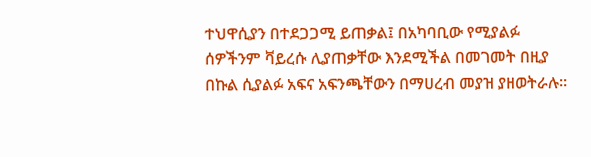ተህዋሲያን በተደጋጋሚ ይጠቃል፤ በአካባቢው የሚያልፉ ሰዎችንም ቫይረሱ ሊያጠቃቸው እንደሚችል በመገመት በዚያ በኩል ሲያልፉ አፍና አፍንጫቸውን በማሀረብ መያዝ ያዘወትራሉ፡፡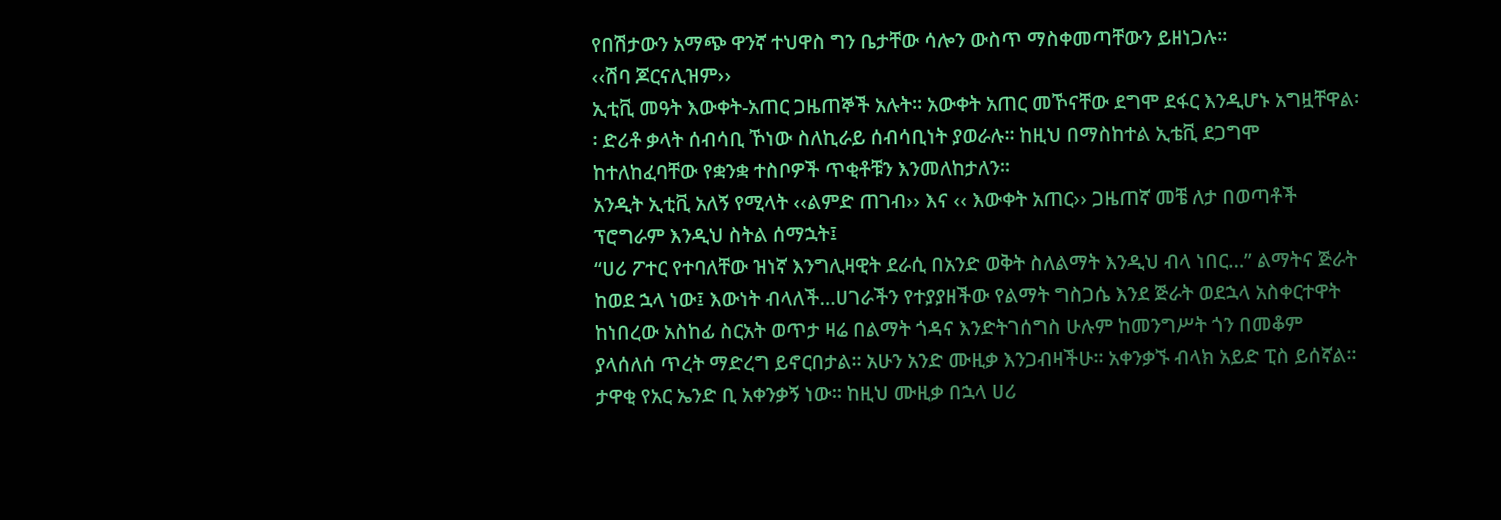የበሽታውን አማጭ ዋንኛ ተህዋስ ግን ቤታቸው ሳሎን ውስጥ ማስቀመጣቸውን ይዘነጋሉ፡፡
‹‹ሽባ ጆርናሊዝም››
ኢቲቪ መዓት እውቀት-አጠር ጋዜጠኞች አሉት፡፡ አውቀት አጠር መኾናቸው ደግሞ ደፋር እንዲሆኑ አግዟቸዋል፡፡ ድሪቶ ቃላት ሰብሳቢ ኾነው ስለኪራይ ሰብሳቢነት ያወራሉ፡፡ ከዚህ በማስከተል ኢቴቪ ደጋግሞ ከተለከፈባቸው የቋንቋ ተስቦዎች ጥቂቶቹን እንመለከታለን፡፡
አንዲት ኢቲቪ አለኝ የሚላት ‹‹ልምድ ጠገብ›› እና ‹‹ እውቀት አጠር›› ጋዜጠኛ መቼ ለታ በወጣቶች ፕሮግራም እንዲህ ስትል ሰማኋት፤
“ሀሪ ፖተር የተባለቸው ዝነኛ እንግሊዛዊት ደራሲ በአንድ ወቅት ስለልማት እንዲህ ብላ ነበር…” ልማትና ጅራት ከወደ ኋላ ነው፤ እውነት ብላለች…ሀገራችን የተያያዘችው የልማት ግስጋሴ እንደ ጅራት ወደኋላ አስቀርተዋት ከነበረው አስከፊ ስርአት ወጥታ ዛሬ በልማት ጎዳና እንድትገሰግስ ሁሉም ከመንግሥት ጎን በመቆም ያላሰለሰ ጥረት ማድረግ ይኖርበታል፡፡ አሁን አንድ ሙዚቃ እንጋብዛችሁ፡፡ አቀንቃኙ ብላክ አይድ ፒስ ይሰኛል፡፡ ታዋቂ የአር ኤንድ ቢ አቀንቃኝ ነው፡፡ ከዚህ ሙዚቃ በኋላ ሀሪ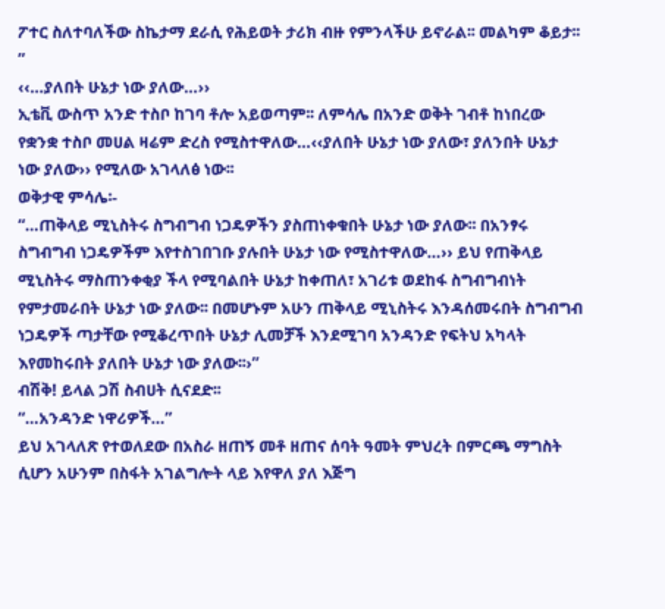ፖተር ስለተባለችው ስኬታማ ደራሲ የሕይወት ታሪክ ብዙ የምንላችሁ ይኖራል፡፡ መልካም ቆይታ፡፡”
‹‹…ያለበት ሁኔታ ነው ያለው…››
ኢቴቪ ውስጥ አንድ ተስቦ ከገባ ቶሎ አይወጣም፡፡ ለምሳሌ በአንድ ወቅት ገብቶ ከነበረው የቋንቋ ተስቦ መሀል ዛሬም ድረስ የሚስተዋለው…‹‹ያለበት ሁኔታ ነው ያለው፣ ያለንበት ሁኔታ ነው ያለው›› የሚለው አገላለፅ ነው፡፡
ወቅታዊ ምሳሌ፡-
“…ጠቅላይ ሚኒስትሩ ስግብግብ ነጋዴዎችን ያስጠነቀቁበት ሁኔታ ነው ያለው፡፡ በአንፃሩ ስግብግብ ነጋዴዎችም እየተስገበገቡ ያሉበት ሁኔታ ነው የሚስተዋለው…›› ይህ የጠቅላይ ሚኒስትሩ ማስጠንቀቂያ ችላ የሚባልበት ሁኔታ ከቀጠለ፣ አገሪቱ ወደከፋ ስግብግብነት የምታመራበት ሁኔታ ነው ያለው፡፡ በመሆኑም አሁን ጠቅላይ ሚኒስትሩ እንዳሰመሩበት ስግብግብ ነጋዴዎች ጣታቸው የሚቆረጥበት ሁኔታ ሊመቻች እንደሚገባ አንዳንድ የፍትህ አካላት እየመከሩበት ያለበት ሁኔታ ነው ያለው፡፡›”
ብሽቅ! ይላል ጋሽ ስብሀት ሲናደድ፡፡
“…አንዳንድ ነዋሪዎች…”
ይህ አገላለጽ የተወለደው በአስራ ዘጠኝ መቶ ዘጠና ሰባት ዓመት ምህረት በምርጫ ማግስት ሲሆን አሁንም በስፋት አገልግሎት ላይ እየዋለ ያለ እጅግ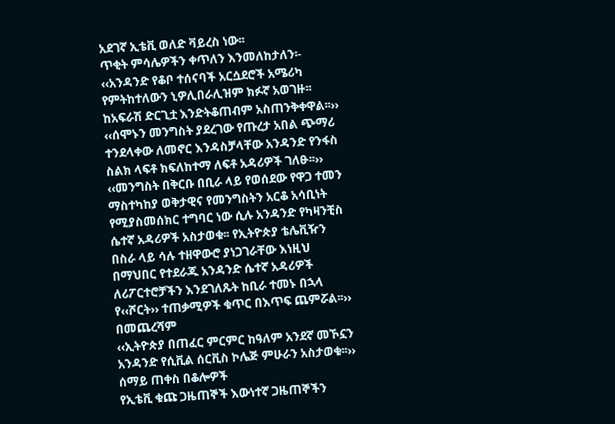አደገኛ ኢቴቪ ወለድ ቫይረስ ነው፡፡
ጥቂት ምሳሌዎችን ቀጥለን እንመለከታለን፡-
‹‹አንዳንድ የቆቦ ተሰናባች አርሷደሮች አሜሪካ የምትከተለውን ኒዎሊበራሊዝም ክፉኛ አወገዙ፡፡ከአፍራሽ ድርጊቷ እንድትቆጠብም አስጠንቅቀዋል፡፡››
‹‹ሰሞኑን መንግስት ያደረገው የጡረታ አበል ጭማሪ ተንደላቀው ለመኖር እንዳስቻላቸው አንዳንድ የንፋስ ስልክ ላፍቶ ክፍለከተማ ለፍቶ አዳሪዎች ገለፁ፡፡››
‹‹መንግስት በቅርቡ በቢራ ላይ የወሰደው የዋጋ ተመን ማስተካከያ ወቅታዊና የመንግስትን አርቆ አሳቢነት የሚያስመሰክር ተግባር ነው ሲሉ አንዳንድ የካዛንቺስ ሴተኛ አዳሪዎች አስታወቁ፡፡ የኢትዮጵያ ቴሌቪዥን በስራ ላይ ሳሉ ተዘዋውሮ ያነጋገራቸው እነዚህ በማህበር የተደራጁ አንዳንድ ሴተኛ አዳሪዎች ለሪፖርተሮቻችን እንደገለጹት ከቢራ ተመኑ በኋላ የ‹‹ሾርት›› ተጠቃሚዎች ቁጥር በእጥፍ ጨምሯል፡፡››
በመጨረሻም
‹‹ኢትዮጵያ በጠፈር ምርምር ከዓለም አንደኛ መኾኗን አንዳንድ የሲቪል ሰርቪስ ኮሌጅ ምሁራን አስታወቁ፡፡››
ሰማይ ጠቀስ በቆሎዎች
የኢቴቪ ቁጩ ጋዜጠኞች እውነተኛ ጋዜጠኞችን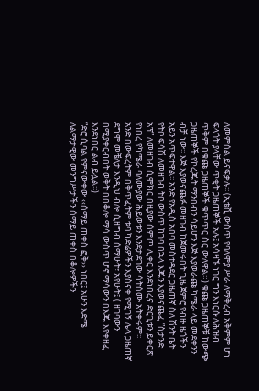ለመምሰል ይናፍቃሉ፡፡ (ኢቴቪ ውስጥ የባለሞያ ሥራ ለማቅረብ አቅምም ሆነ ፍላጎት ያላቸው ጥቂት ጋዜጠኞች አሉ፤ አሳዛኙ ነገር ግን እነርሱ ለሕዝብ ጥቅም በቁጩ ጋዜጠኞች ቁጥጥር ስር ውለዋል።) ቁጩ ጋዜጠኞቹ ከውጭ ጋዜጠኞች የኮረጁት ማንበብን ሳይሆን እጅ እያወራጩ ካሜራ ላይ መደቀንን ብቻ ነው፡፡ እጅ እያወናጨፉ መዘገብ ከጀመሩበት ጊዜ ጀምሮ የብዙ ዜጎችን አይን አጥፍተዋል፡፡ አንድ የአዲስ አበባ መስተዳደር ጋዜጠኛ ስለ ሽንት ቤት የትቦ ፍሳሽ ለመዘገብ ትቦ ውስጥ ከገባ በኋላ እጁን እያወናጨፈ ”ስታንድ አፕ” ለመዘገብ ሲሞክር በዚያው ሰምጦ ሊቀር እንደነበረና ድርጊቱን ይቀርጽ የነበረ የካሜራ ባለሙያው ሕይወቱን እንደታደገው ሳትሰሙ አትቀሩም፡፡
አንድ በውፍረትም በቅጥፈትም ቱባ ካድሬዎችን እያስናቀ የሚገኝ ሌላ ጋዜጠኛ ደግሞ መቼለታ እንዲህ ብሎ ሲዘግብ ሰማሁት፣ አየሁት፤ ( ዘገባውን በሚያቀርብበት ወቅት በበቆሎ ማሳ ውስጥ ሆኖ ማሳውን በእጁ እየቀዘፈ እንደነበር ልብ ይሏል፡፡)
“ድሮ ሲባል የምናውቀው ‹‹ሰማይ ጠቀስ ፎቅ›› ነበር፤ አሁን እድሜ ለልማታዊው መንግሥታችን ሰማይ ጠቀስ በቆሎዎችን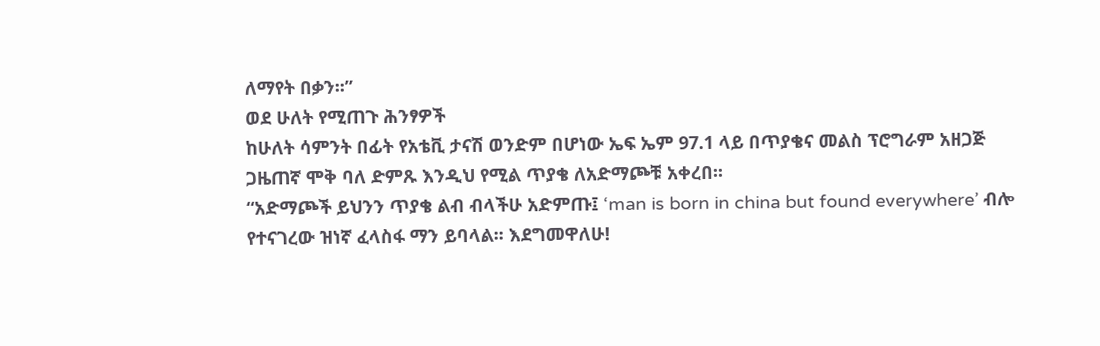ለማየት በቃን፡፡”
ወደ ሁለት የሚጠጉ ሕንፃዎች
ከሁለት ሳምንት በፊት የአቴቪ ታናሽ ወንድም በሆነው ኤፍ ኤም 97.1 ላይ በጥያቄና መልስ ፕሮግራም አዘጋጅ ጋዜጠኛ ሞቅ ባለ ድምጹ እንዲህ የሚል ጥያቄ ለአድማጮቹ አቀረበ፡፡
“አድማጮች ይህንን ጥያቄ ልብ ብላችሁ አድምጡ፤ ‘man is born in china but found everywhere’ ብሎ የተናገረው ዝነኛ ፈላስፋ ማን ይባላል፡፡ እደግመዋለሁ!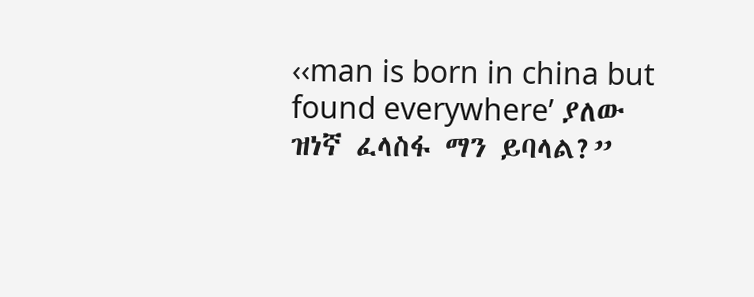‹‹man is born in china but found everywhere’ ያለው ዝነኛ ፈላስፋ ማን ይባላል?”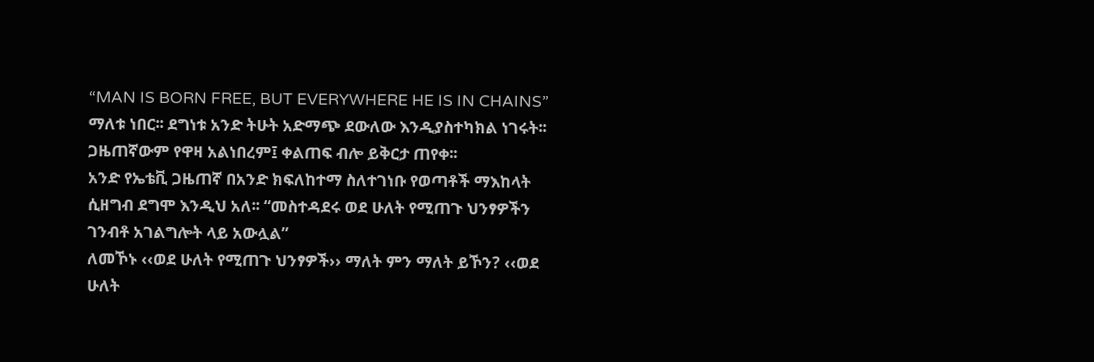“MAN IS BORN FREE, BUT EVERYWHERE HE IS IN CHAINS” ማለቱ ነበር፡፡ ደግነቱ አንድ ትሁት አድማጭ ደውለው እንዲያስተካክል ነገሩት፡፡ ጋዜጠኛውም የዋዛ አልነበረም፤ ቀልጠፍ ብሎ ይቅርታ ጠየቀ፡፡
አንድ የኤቴቪ ጋዜጠኛ በአንድ ክፍለከተማ ስለተገነቡ የወጣቶች ማእከላት ሲዘግብ ደግሞ እንዲህ አለ፡፡ “መስተዳደሩ ወደ ሁለት የሚጠጉ ህንፃዎችን ገንብቶ አገልግሎት ላይ አውሏል”
ለመኾኑ ‹‹ወደ ሁለት የሚጠጉ ህንፃዎች›› ማለት ምን ማለት ይኾን? ‹‹ወደ ሁለት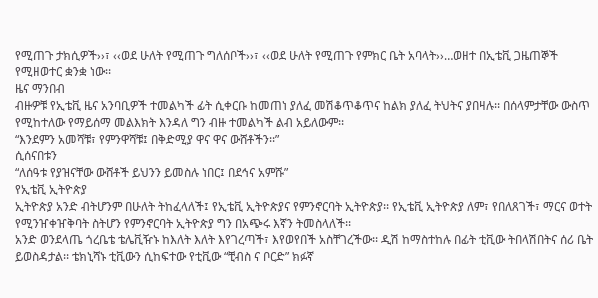የሚጠጉ ታክሲዎች››፣ ‹‹ወደ ሁለት የሚጠጉ ግለሰቦች››፣ ‹‹ወደ ሁለት የሚጠጉ የምክር ቤት አባላት››…ወዘተ በኢቴቪ ጋዜጠኞች የሚዘወተር ቋንቋ ነው፡፡
ዜና ማንበብ
ብዙዎቹ የኢቴቪ ዜና አንባቢዎች ተመልካች ፊት ሲቀርቡ ከመጠነ ያለፈ መሽቆጥቆጥና ከልክ ያለፈ ትህትና ያበዛሉ፡፡ በሰላምታቸው ውስጥ የሚከተለው የማይሰማ መልእክት እንዳለ ግን ብዙ ተመልካች ልብ አይለውም፡፡
“እንደምን አመሻቹ፣ የምንዋሻቹ፤ በቅድሚያ ዋና ዋና ውሸቶችን፡፡”
ሲሰናበቱን
“ለሰዓቱ የያዝናቸው ውሸቶች ይህንን ይመስሉ ነበር፤ በደኅና አምሹ”
የኢቴቪ ኢትዮጵያ
ኢትዮጵያ አንድ ብትሆንም በሁለት ትከፈላለች፤ የኢቴቪ ኢትዮጵያና የምንኖርባት ኢትዮጵያ፡፡ የኢቴቪ ኢትዮጵያ ለም፣ የበለጸገች፣ ማርና ወተት የሚንዠቀዠቅባት ስትሆን የምንኖርባት ኢትዮጵያ ግን በአጭሩ እኛን ትመስላለች፡፡
አንድ ወንደላጤ ጎረቤቴ ቴሌቪዥኑ ከእለት እለት እየገረጣች፣ እየወየበች አስቸገረችው፡፡ ዲሽ ከማስተከሉ በፊት ቲቪው ትበላሽበትና ሰሪ ቤት ይወስዳታል፡፡ ቴክኒሻኑ ቲቪውን ሲከፍተው የቲቪው “ቺብስ ና ቦርድ” ክፉኛ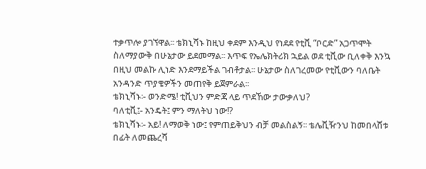ተቃጥሎ ያገኘዋል፡፡ ቴክኒሻኑ ከዚህ ቀደም እንዲህ የነደደ የቲቪ “ቦርድ” አጋጥሞት ስለማያውቅ በሁኔታው ይደመማል፡፡ እጥፍ የኤሌክትሪክ ኋይል ወደ ቲቪው ቢለቀቅ እንኳ በዚህ መልኩ ሊነድ እንደማይችል ገብቶታል፡፡ ሁኔታው ስለገረመው የቲቪውን ባለቤት አንዳንድ ጥያቄዎችን መጠየቅ ይጀምራል፡፡
ቴክኒሻኑ፡- ወንድሜ! ቲቪህን ምድጃ ላይ ጥደኸው ታውቃለህ?
ባለቲቪ፤- አንዴት፤ ምን ማለትህ ነው!?
ቴክኒሻኑ፡- አይ! ለማወቅ ነው፤ የምጠይቅህን ብቻ መልስልኝ፡፡ ቴሌቪዥንህ ከመበላሸቱ በፊት ለመጨረሻ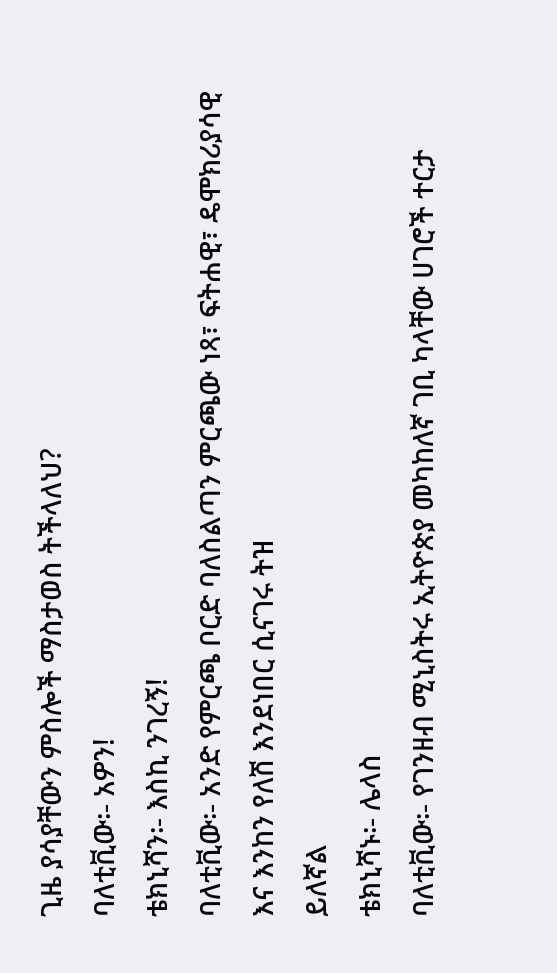ጊዜ ያሳያቸውን ምስሎች ማስታወስ ትችላለህ?
ባለቲቪው፡- አዎን!
ቴክኒሻን፡- እስኪ ንገረኝ!
ባለቲቪው፡- አንድ የምርጫ ቦርድ ባለስልጣን ምርጫው ነጻ፣ ፍትሐዊ፣ ዴሞክሪያሳዊ እና እንከን የለሽ እንደነበር ሲናገሩ ትዝ
ይለኛል
ቴክኒሻኑ፡- ሌላስ
ባለቲቪው፡- የገንዘብ ሚኒስትሩ ኢትዮጵያ መካከለኛ ገቢ ካላቸው ሀገሮች ተርታ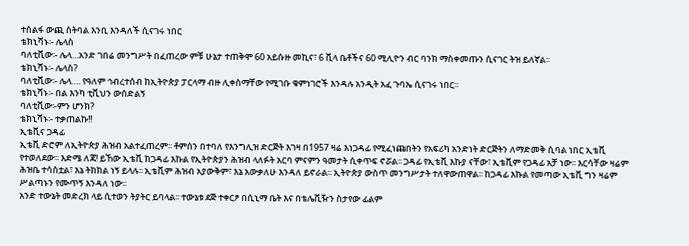ተሰልፋ ውጪ ስትባል እንቢ እንዳለች ሲናገሩ ነበር
ቴክኒሻኑ፡- ሌላስ
ባለቲቪው፡- ሌላ…አንድ ገበሬ መንግሥት በፈጠረው ምቹ ሁኔታ ተጠቅሞ 60 አይሱዙ መኪና፣ 6 ቪላ ቤቶችና 60 ሚሊዮን ብር ባንክ ማስቀመጡን ሲናገር ትዝ ይለኛል፡፡
ቴክኒሻኑ፡- ሌላስ?
ባለቲቪው፡- ሌላ…. የዓለም ኅብረተሰብ ከኢትዮጵያ ፓርላማ ብዙ ሊቀስማቸው የሚገቡ ቁምነገሮች እንዳሉ አንዲት አፈ ጉባኤ ሲናገሩ ነበር፡፡
ቴክኒሻኑ፡- በል እንካ ቲቪህን ውሰድልኝ
ባለቲቪው፡-ምን ሆንክ?
ቴክኒሻኑ፡- ተቃጠልኩ!!
ኢቴቪና ጋዳፊ
ኢቴቪ ድሮም ለኢትዮጵያ ሕዝብ አልተፈጠረም፡፡ ቶምሰን በተባለ የእንግሊዝ ድርጅት እገዛ በ1957 ዛሬ እነጋዳፊ የሚፈነጩበትን የአፍሪካ አንድነት ድርጅትን ለማድመቅ ሲባል ነበር ኢቴቪ የተወለደው፡፡ እድሜ ለጃ! ይኸው ኢቴቪ ከጋዳፊ እኩል የኢትዮጵያን ሕዝብ ላለፉት አርባ ምናምን ዓመታት ሲቀጥፍ ኖሯል፡፡ ጋዳፊ የኢቴቪ እኩያ ናቸው፣ ኢቴቪም የጋዳፊ አቻ ነው፡፡ እርሳቸው ዛሬም ሕዝቤ ተሳስቷል፣ እኔ ትክክል ነኝ ይላሉ፡፡ ኢቴቪም ሕዝብ አያውቅም፣ እኔ አውቃለሁ እንዳለ ይኖራል፡፡ ኢትዮጵያ ውስጥ መንግሥታት ተለዋውጠዋል፡፡ ከጋዳፊ እኩል የመጣው ኢቴቪ ግን ዛሬም ሥልጣኑን የሙጥኝ እንዳለ ነው፡፡
አንድ ተውኔት መድረክ ላይ ሲተወን ትያትር ይባላል፡፡ ተውኔቱ ደጅ ተቀርፆ በሲኒማ ቤት እና በቴሌቪዥን ስታየው ፊልም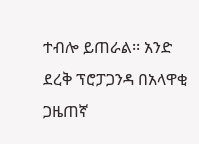ተብሎ ይጠራል፡፡ አንድ ደረቅ ፕሮፓጋንዳ በአላዋቂ ጋዜጠኛ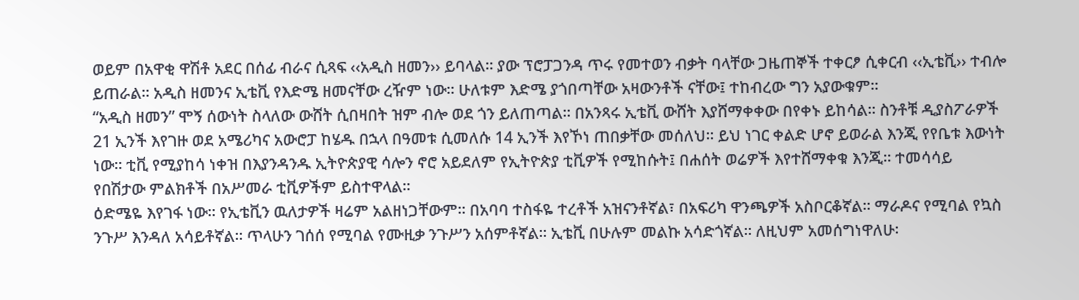ወይም በአዋቂ ዋሽቶ አደር በሰፊ ብራና ሲጻፍ ‹‹አዲስ ዘመን›› ይባላል፡፡ ያው ፕሮፓጋንዳ ጥሩ የመተወን ብቃት ባላቸው ጋዜጠኞች ተቀርፆ ሲቀርብ ‹‹ኢቴቪ›› ተብሎ ይጠራል፡፡ አዲስ ዘመንና ኢቴቪ የእድሜ ዘመናቸው ረዥም ነው፡፡ ሁለቱም እድሜ ያጎበጣቸው አዛውንቶች ናቸው፤ ተከብረው ግን አያውቁም፡፡
“አዲስ ዘመን” ሞኝ ሰውነት ስላለው ውሸት ሲበዛበት ዝም ብሎ ወደ ጎን ይለጠጣል፡፡ በአንጻሩ ኢቴቪ ውሸት እያሸማቀቀው በየቀኑ ይከሳል፡፡ ስንቶቹ ዲያስፖራዎች 21 ኢንች እየገዙ ወደ አሜሪካና አውሮፓ ከሄዱ በኋላ በዓመቱ ሲመለሱ 14 ኢንች እየኾነ ጠበቃቸው መሰለህ፡፡ ይህ ነገር ቀልድ ሆኖ ይወራል እንጂ የየቤቱ እውነት ነው፡፡ ቲቪ የሚያከሳ ነቀዝ በእያንዳንዱ ኢትዮጵያዊ ሳሎን ኖሮ አይደለም የኢትዮጵያ ቲቪዎች የሚከሱት፤ በሐሰት ወሬዎች እየተሸማቀቁ እንጂ፡፡ ተመሳሳይ የበሽታው ምልክቶች በአሥመራ ቲቪዎችም ይስተዋላል፡፡
ዕድሜዬ እየገፋ ነው፡፡ የኢቴቪን ዉለታዎች ዛሬም አልዘነጋቸውም፡፡ በአባባ ተስፋዬ ተረቶች አዝናንቶኛል፣ በአፍሪካ ዋንጫዎች አስቦርቆኛል፡፡ ማራዶና የሚባል የኳስ ንጉሥ እንዳለ አሳይቶኛል፡፡ ጥላሁን ገሰሰ የሚባል የሙዚቃ ንጉሥን አሰምቶኛል፡፡ ኢቴቪ በሁሉም መልኩ አሳድጎኛል፡፡ ለዚህም አመሰግነዋለሁ፡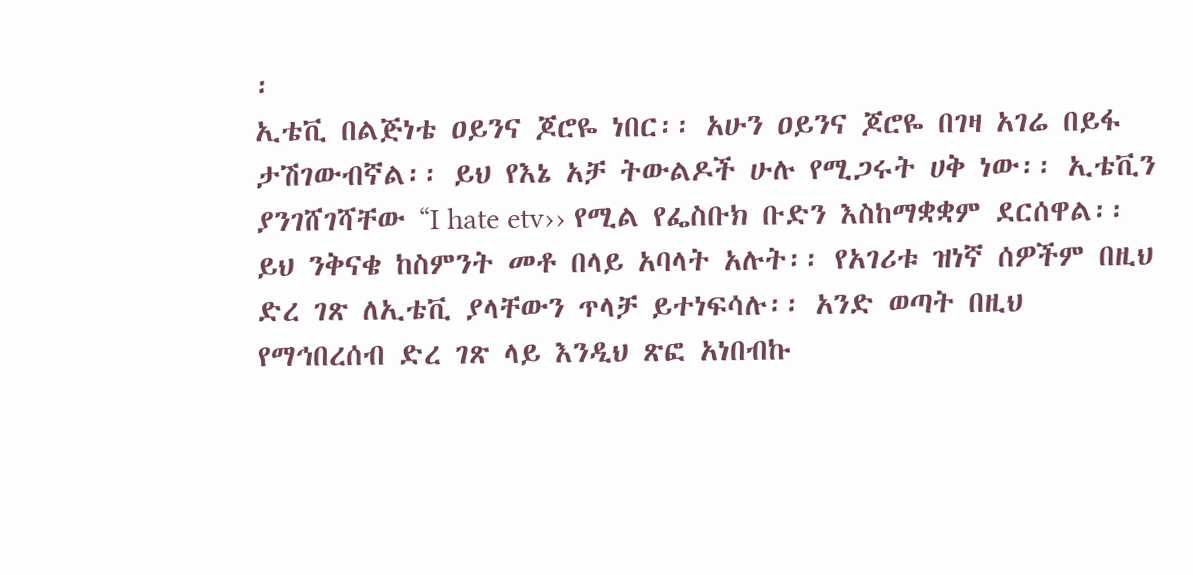፡
ኢቴቪ በልጅነቴ ዐይንና ጆሮዬ ነበር፡፡ አሁን ዐይንና ጆሮዬ በገዛ አገሬ በይፋ ታሽገውብኛል፡፡ ይህ የእኔ አቻ ትውልዶች ሁሉ የሚጋሩት ሀቅ ነው፡፡ ኢቴቪን ያንገሸገሻቸው “I hate etv›› የሚል የፌስቡክ ቡድን እስከማቋቋም ደርሰዋል፡፡ ይህ ንቅናቄ ከስምንት መቶ በላይ አባላት አሉት፡፡ የአገሪቱ ዝነኛ ሰዎችም በዚህ ድረ ገጽ ለኢቴቪ ያላቸውን ጥላቻ ይተነፍሳሉ፡፡ አንድ ወጣት በዚህ የማኅበረሰብ ድረ ገጽ ላይ እንዲህ ጽፎ አነበብኩ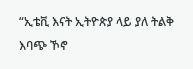“ኢቴቪ እናት ኢትዮጵያ ላይ ያለ ትልቅ እባጭ ኾኖ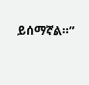ይሰማኛል።”